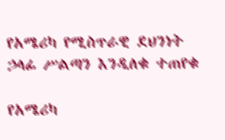የአሜሪካ የሚስጥራዊ ደህንነት ኃላፊ ሥልጣን እንዲለቁ ተጠየቁ

የአሜሪካ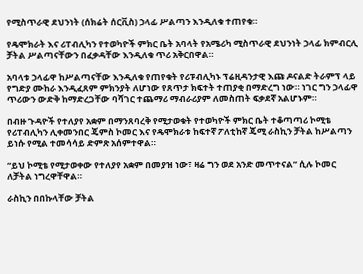የሚስጥራዊ ደህንነት (ሰክሬት ሰርቪስ) ኃላፊ ሥልጣን እንዲለቁ ተጠየቁ።

የዴሞክራት እና ሪፐብሊካን የተወካዮች ምክር ቤት አባላት የአሜሪካ ሚስጥራዊ ደህንነት ኃላፊ ክምብርሊ ቻትል ሥልጣናቸውን በፈቃዳቸው እንዲለቁ ጥሪ አቅርበዋል።

አባላቱ ኃላፊዋ ከሥልጣናቸው እንዲለቁ የጠየቁት የሪፑብሊካኑ ፕሬዚዳንታዊ እጩ ዶናልድ ትራምፕ ላይ የግድያ ሙከራ እንዲፈጸም ምክንያት ለሆነው የጸጥታ ክፍተት ተጠያቂ በማድረግ ነው። ነገር ግን ኃላፊዋ ጥሪውን ውድቅ ከማድረጋቸው ባሻገር ተጨማሪ ማብራሪያም ለመስጠት ፍቃደኛ አልሆኑም።

በብዙ ጉዳዮች የተለያየ አቋም በማንጸባረቅ የሚታወቁት የተወካዮች ምክር ቤት ተቆጣጣሪ ኮሚቴ የሪፐብሊካን ሊቀመንበር ጄምስ ኮመር እና የዴሞክራቱ ከፍተኛ ፖለቲከኛ ጄሚ ራስኪን ቻትል ከሥልጣን ይነሱ የሚል ተመሳሳይ ድምጽ አሰምተዋል።

“ይህ ኮሚቴ የሚታወቀው የተለያየ አቋም በመያዝ ነው፣ ዛሬ ግን ወደ አንድ መጥተናል” ሲሉ ኮመር ለቻትል ነግረዋቸዋል።

ራስኪን በበኩላቸው ቻትል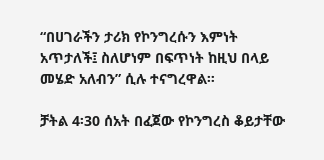“በሀገራችን ታሪክ የኮንግረሱን እምነት አጥታለች፤ ስለሆነም በፍጥነት ከዚህ በላይ መሄድ አለብን” ሲሉ ተናግረዋል።

ቻትል 4፡30 ሰአት በፈጀው የኮንግረስ ቆይታቸው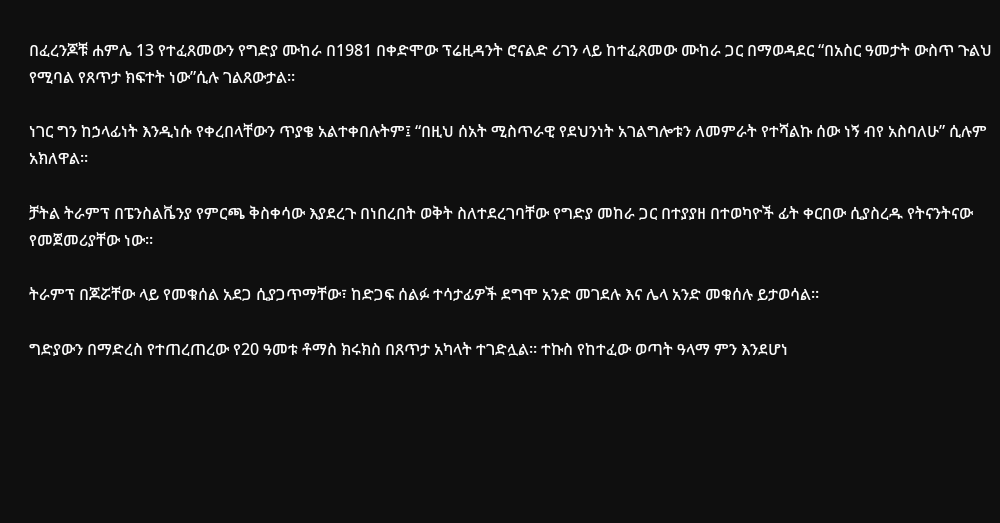በፈረንጆቹ ሐምሌ 13 የተፈጸመውን የግድያ ሙከራ በ1981 በቀድሞው ፕሬዚዳንት ሮናልድ ሪገን ላይ ከተፈጸመው ሙከራ ጋር በማወዳደር “በአስር ዓመታት ውስጥ ጉልህ የሚባል የጸጥታ ክፍተት ነው”ሲሉ ገልጸውታል።

ነገር ግን ከኃላፊነት እንዲነሱ የቀረበላቸውን ጥያቄ አልተቀበሉትም፤ “በዚህ ሰአት ሚስጥራዊ የደህንነት አገልግሎቱን ለመምራት የተሻልኩ ሰው ነኝ ብየ አስባለሁ” ሲሉም አክለዋል።

ቻትል ትራምፕ በፔንስልቬንያ የምርጫ ቅስቀሳው እያደረጉ በነበረበት ወቅት ስለተደረገባቸው የግድያ መከራ ጋር በተያያዘ በተወካዮች ፊት ቀርበው ሲያስረዱ የትናንትናው የመጀመሪያቸው ነው።

ትራምፕ በጆሯቸው ላይ የመቁሰል አደጋ ሲያጋጥማቸው፣ ከድጋፍ ሰልፉ ተሳታፊዎች ደግሞ አንድ መገደሉ እና ሌላ አንድ መቁሰሉ ይታወሳል።

ግድያውን በማድረስ የተጠረጠረው የ20 ዓመቱ ቶማስ ክሩክስ በጸጥታ አካላት ተገድሏል። ተኩስ የከተፈው ወጣት ዓላማ ምን እንደሆነ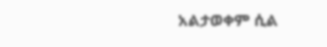አልታወቀም ሲል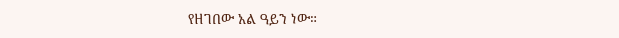የዘገበው አል ዓይን ነው።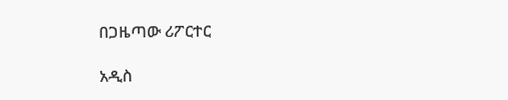በጋዜጣው ሪፖርተር

አዲስ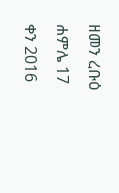ዘመን ረቡዕ ሐምሌ 17 ቀን 2016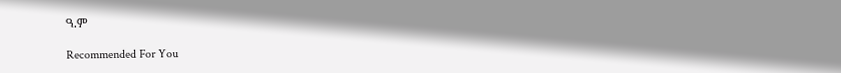ዓ.ም

Recommended For You